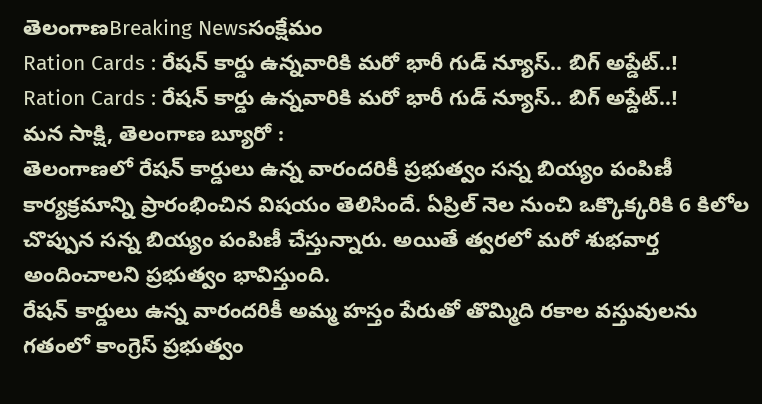తెలంగాణBreaking Newsసంక్షేమం
Ration Cards : రేషన్ కార్డు ఉన్నవారికి మరో భారీ గుడ్ న్యూస్.. బిగ్ అప్డేట్..!
Ration Cards : రేషన్ కార్డు ఉన్నవారికి మరో భారీ గుడ్ న్యూస్.. బిగ్ అప్డేట్..!
మన సాక్షి, తెలంగాణ బ్యూరో :
తెలంగాణలో రేషన్ కార్డులు ఉన్న వారందరికీ ప్రభుత్వం సన్న బియ్యం పంపిణీ కార్యక్రమాన్ని ప్రారంభించిన విషయం తెలిసిందే. ఏప్రిల్ నెల నుంచి ఒక్కొక్కరికి 6 కిలోల చొప్పున సన్న బియ్యం పంపిణీ చేస్తున్నారు. అయితే త్వరలో మరో శుభవార్త అందించాలని ప్రభుత్వం భావిస్తుంది.
రేషన్ కార్డులు ఉన్న వారందరికీ అమ్మ హస్తం పేరుతో తొమ్మిది రకాల వస్తువులను గతంలో కాంగ్రెస్ ప్రభుత్వం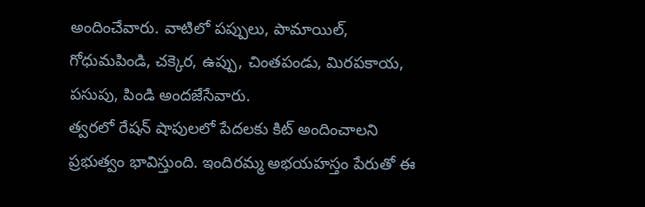అందించేవారు. వాటిలో పప్పులు, పామాయిల్, గోధుమపిండి, చక్కెర, ఉప్పు, చింతపండు, మిరపకాయ, పసుపు, పిండి అందజేసేవారు.
త్వరలో రేషన్ షాపులలో పేదలకు కిట్ అందించాలని ప్రభుత్వం భావిస్తుంది. ఇందిరమ్మ అభయహస్తం పేరుతో ఈ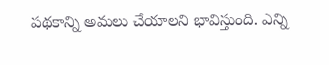పథకాన్ని అమలు చేయాలని భావిస్తుంది. ఎన్ని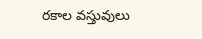రకాల వస్తువులు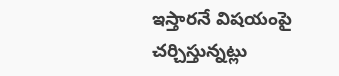ఇస్తారనే విషయంపై చర్చిస్తున్నట్లు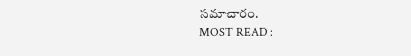సమాచారం.
MOST READ :